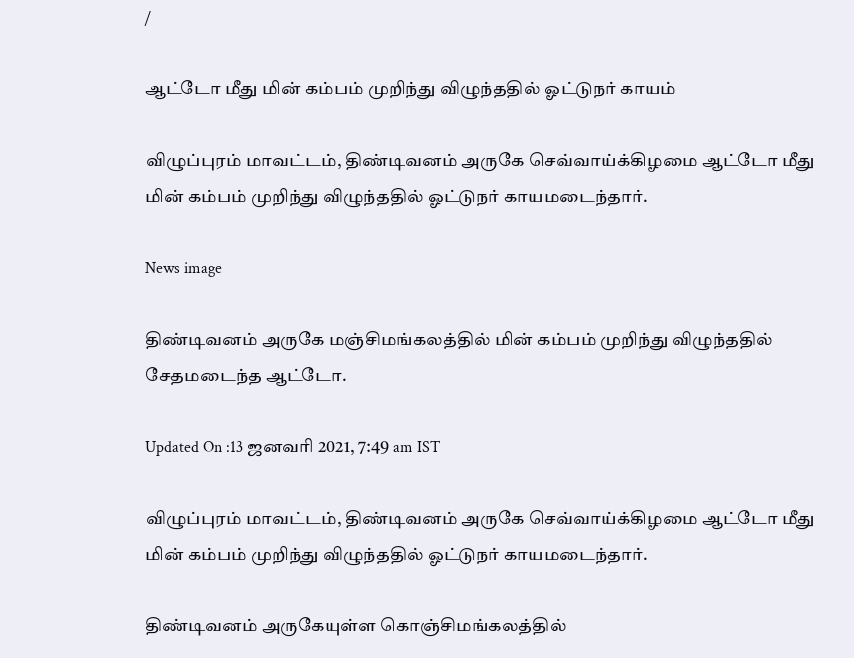/

ஆட்டோ மீது மின் கம்பம் முறிந்து விழுந்ததில் ஓட்டுநர் காயம்

விழுப்புரம் மாவட்டம், திண்டிவனம் அருகே செவ்வாய்க்கிழமை ஆட்டோ மீது மின் கம்பம் முறிந்து விழுந்ததில் ஓட்டுநர் காயமடைந்தார்.

News image

திண்டிவனம் அருகே மஞ்சிமங்கலத்தில் மின் கம்பம் முறிந்து விழுந்ததில் சேதமடைந்த ஆட்டோ.

Updated On :13 ஜனவரி 2021, 7:49 am IST

விழுப்புரம் மாவட்டம், திண்டிவனம் அருகே செவ்வாய்க்கிழமை ஆட்டோ மீது மின் கம்பம் முறிந்து விழுந்ததில் ஓட்டுநர் காயமடைந்தார்.

திண்டிவனம் அருகேயுள்ள கொஞ்சிமங்கலத்தில்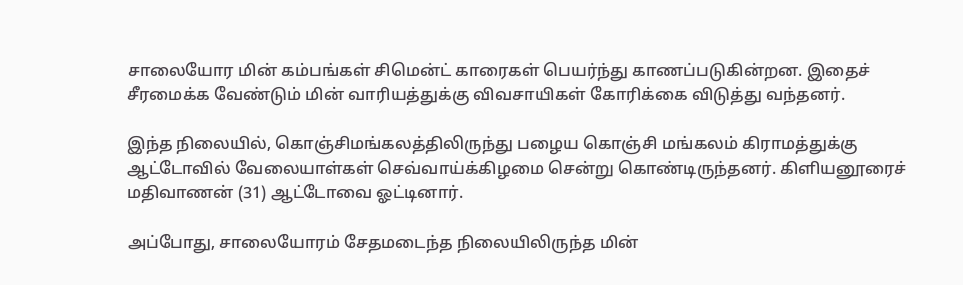சாலையோர மின் கம்பங்கள் சிமென்ட் காரைகள் பெயர்ந்து காணப்படுகின்றன. இதைச் சீரமைக்க வேண்டும் மின் வாரியத்துக்கு விவசாயிகள் கோரிக்கை விடுத்து வந்தனர்.

இந்த நிலையில், கொஞ்சிமங்கலத்திலிருந்து பழைய கொஞ்சி மங்கலம் கிராமத்துக்கு ஆட்டோவில் வேலையாள்கள் செவ்வாய்க்கிழமை சென்று கொண்டிருந்தனர். கிளியனூரைச் மதிவாணன் (31) ஆட்டோவை ஓட்டினார்.

அப்போது, சாலையோரம் சேதமடைந்த நிலையிலிருந்த மின்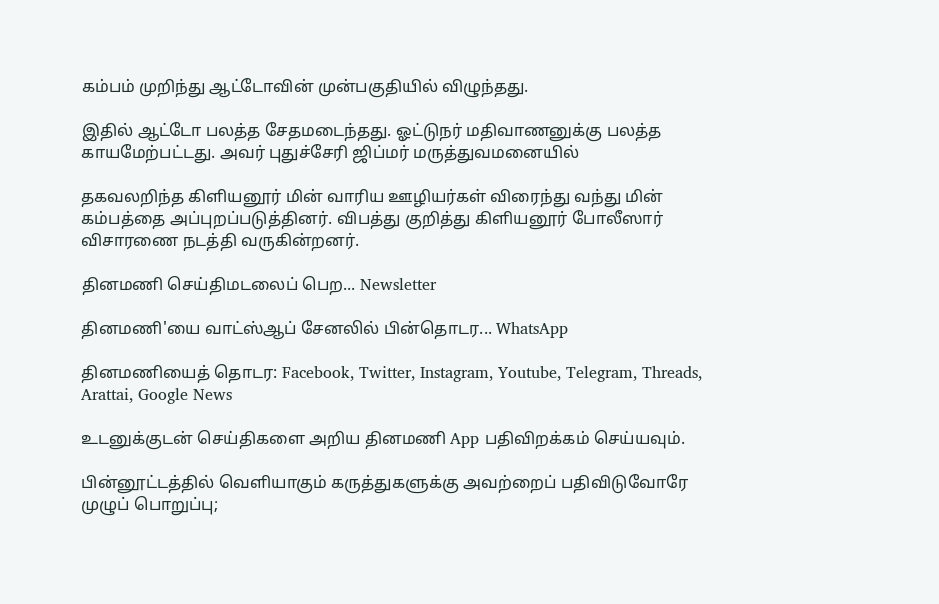கம்பம் முறிந்து ஆட்டோவின் முன்பகுதியில் விழுந்தது.

இதில் ஆட்டோ பலத்த சேதமடைந்தது. ஓட்டுநர் மதிவாணனுக்கு பலத்த காயமேற்பட்டது. அவர் புதுச்சேரி ஜிப்மர் மருத்துவமனையில்

தகவலறிந்த கிளியனூர் மின் வாரிய ஊழியர்கள் விரைந்து வந்து மின் கம்பத்தை அப்புறப்படுத்தினர். விபத்து குறித்து கிளியனூர் போலீஸார் விசாரணை நடத்தி வருகின்றனர்.

தினமணி செய்திமடலைப் பெற... Newsletter

தினமணி'யை வாட்ஸ்ஆப் சேனலில் பின்தொடர... WhatsApp

தினமணியைத் தொடர: Facebook, Twitter, Instagram, Youtube, Telegram, Threads, Arattai, Google News

உடனுக்குடன் செய்திகளை அறிய தினமணி App பதிவிறக்கம் செய்யவும்.

பின்னூட்டத்தில் வெளியாகும் கருத்துகளுக்கு அவற்றைப் பதிவிடுவோரே முழுப் பொறுப்பு;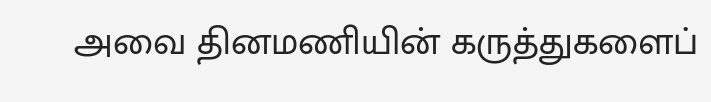அவை தினமணியின் கருத்துகளைப்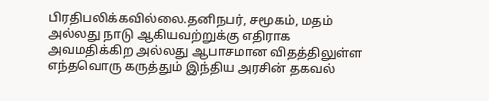பிரதிபலிக்கவில்லை.தனிநபர், சமூகம், மதம் அல்லது நாடு ஆகியவற்றுக்கு எதிராக அவமதிக்கிற அல்லது ஆபாசமான விதத்திலுள்ள எந்தவொரு கருத்தும் இந்திய அரசின் தகவல்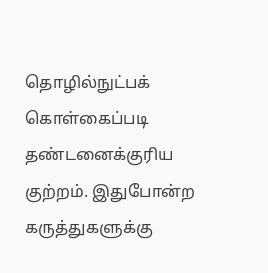தொழில்நுட்பக் கொள்கைப்படி தண்டனைக்குரிய குற்றம். இதுபோன்ற கருத்துகளுக்கு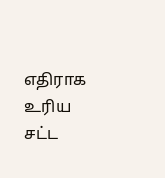எதிராக உரிய சட்ட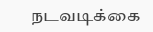நடவடிக்கை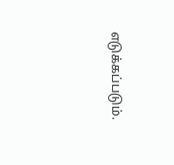எடுக்கப்படும்.